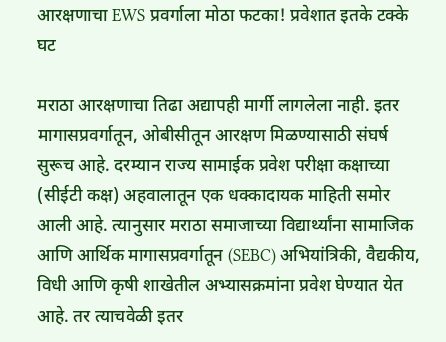आरक्षणाचा EWS प्रवर्गाला मोठा फटका! प्रवेशात इतके टक्के घट

मराठा आरक्षणाचा तिढा अद्यापही मार्गी लागलेला नाही. इतर मागासप्रवर्गातून, ओबीसीतून आरक्षण मिळण्यासाठी संघर्ष सुरूच आहे. दरम्यान राज्य सामाईक प्रवेश परीक्षा कक्षाच्या (सीईटी कक्ष) अहवालातून एक धक्कादायक माहिती समोर आली आहे. त्यानुसार मराठा समाजाच्या विद्यार्थ्यांना सामाजिक आणि आर्थिक मागासप्रवर्गातून (SEBC) अभियांत्रिकी, वैद्यकीय, विधी आणि कृषी शाखेतील अभ्यासक्रमांना प्रवेश घेण्यात येत आहे. तर त्याचवेळी इतर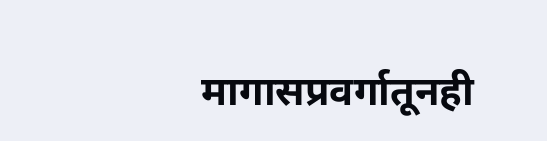मागासप्रवर्गातूनही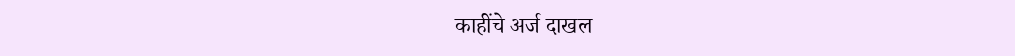काहींचे अर्ज दाखल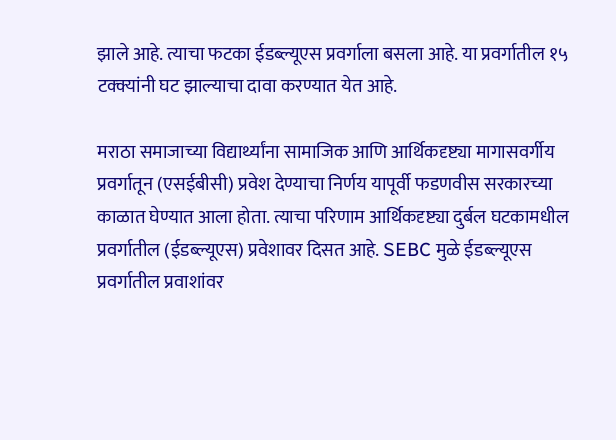झाले आहे. त्याचा फटका ईडब्ल्यूएस प्रवर्गाला बसला आहे. या प्रवर्गातील १५ टक्क्यांनी घट झाल्याचा दावा करण्यात येत आहे.

मराठा समाजाच्या विद्यार्थ्यांना सामाजिक आणि आर्थिकदृष्ट्या मागासवर्गीय प्रवर्गातून (एसईबीसी) प्रवेश देण्याचा निर्णय यापूर्वी फडणवीस सरकारच्या काळात घेण्यात आला होता. त्याचा परिणाम आर्थिकदृष्ट्या दुर्बल घटकामधील प्रवर्गातील (ईडब्ल्यूएस) प्रवेशावर दिसत आहे. SEBC मुळे ईडब्ल्यूएस प्रवर्गातील प्रवाशांवर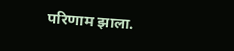परिणाम झाला.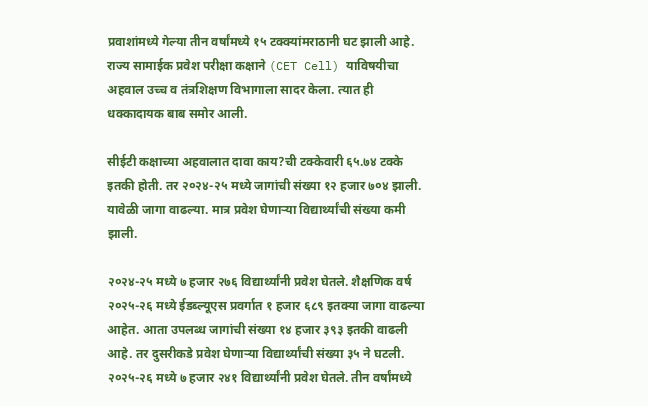प्रवाशांमध्ये गेल्या तीन वर्षांमध्ये १५ टक्क्यांमराठानी घट झाली आहे. राज्य सामाईक प्रवेश परीक्षा कक्षाने (CET Cell) याविषयीचा अहवाल उच्च व तंत्रशिक्षण विभागाला सादर केला. त्यात ही धक्कादायक बाब समोर आली.

सीईटी कक्षाच्या अहवालात दावा काय?ची टक्केवारी ६५.७४ टक्के इतकी होती. तर २०२४-२५ मध्ये जागांची संख्या १२ हजार ७०४ झाली. यावेळी जागा वाढल्या. मात्र प्रवेश घेणाऱ्या विद्यार्थ्यांची संख्या कमी झाली.

२०२४-२५ मध्ये ७ हजार २७६ विद्यार्थ्यांनी प्रवेश घेतले. शैक्षणिक वर्ष २०२५-२६ मध्ये ईडब्ल्यूएस प्रवर्गात १ हजार ६८९ इतक्या जागा वाढल्या आहेत. आता उपलब्ध जागांची संख्या १४ हजार ३९३ इतकी वाढली आहे. तर दुसरीकडे प्रवेश घेणाऱ्या विद्यार्थ्यांची संख्या ३५ ने घटली. २०२५-२६ मध्ये ७ हजार २४१ विद्यार्थ्यांनी प्रवेश घेतले. तीन वर्षांमध्ये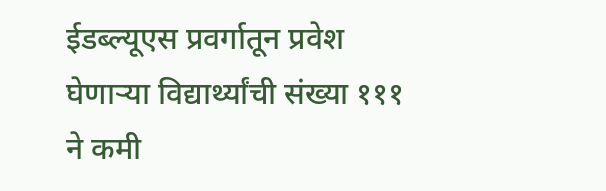ईडब्ल्यूएस प्रवर्गातून प्रवेश घेणाऱ्या विद्यार्थ्यांची संख्या १११ ने कमी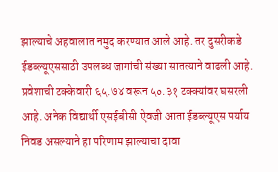झाल्याचे अहवालात नमुद करण्यात आले आहे. तर दुसरीकडे ईडब्ल्यूएससाठी उपलब्ध जागांची संख्या सातत्याने वाढली आहे. प्रवेशाची टक्केवारी ६५.७४ वरून ५०.३१ टक्क्यांवर घसरली आहे. अनेक विद्यार्थी एसईबीसी ऐवजी आता ईडब्ल्यूएस पर्याय निवड असल्याने हा परिणाम झाल्याचा दावा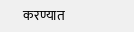करण्यात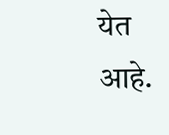येत आहे.